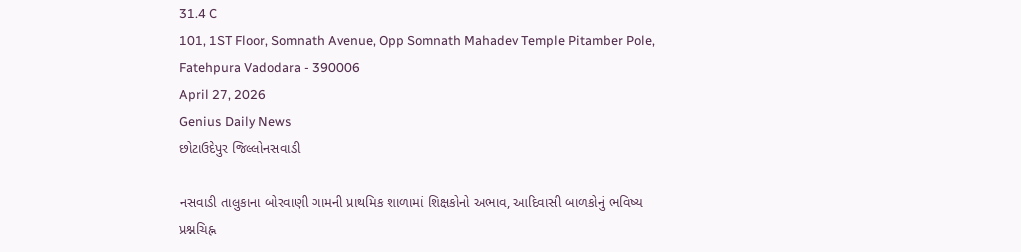31.4 C
101, 1ST Floor, Somnath Avenue, Opp Somnath Mahadev Temple Pitamber Pole, Fatehpura Vadodara - 390006
April 27, 2026
Genius Daily News
છોટાઉદેપુર જિલ્લોનસવાડી

નસવાડી તાલુકાના બોરવાણી ગામની પ્રાથમિક શાળામાં શિક્ષકોનો અભાવ, આદિવાસી બાળકોનું ભવિષ્ય પ્રશ્નચિહ્ન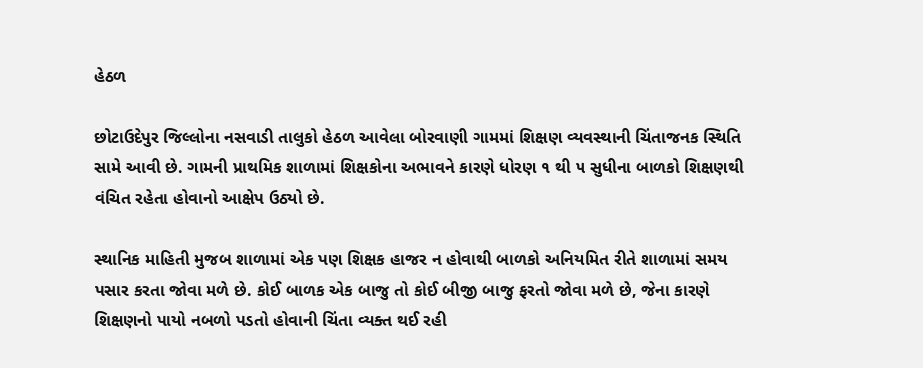હેઠળ

છોટાઉદેપુર જિલ્લોના નસવાડી તાલુકો હેઠળ આવેલા બોરવાણી ગામમાં શિક્ષણ વ્યવસ્થાની ચિંતાજનક સ્થિતિ સામે આવી છે. ગામની પ્રાથમિક શાળામાં શિક્ષકોના અભાવને કારણે ધોરણ ૧ થી ૫ સુધીના બાળકો શિક્ષણથી વંચિત રહેતા હોવાનો આક્ષેપ ઉઠ્યો છે.

સ્થાનિક માહિતી મુજબ શાળામાં એક પણ શિક્ષક હાજર ન હોવાથી બાળકો અનિયમિત રીતે શાળામાં સમય પસાર કરતા જોવા મળે છે. કોઈ બાળક એક બાજુ તો કોઈ બીજી બાજુ ફરતો જોવા મળે છે, જેના કારણે શિક્ષણનો પાયો નબળો પડતો હોવાની ચિંતા વ્યક્ત થઈ રહી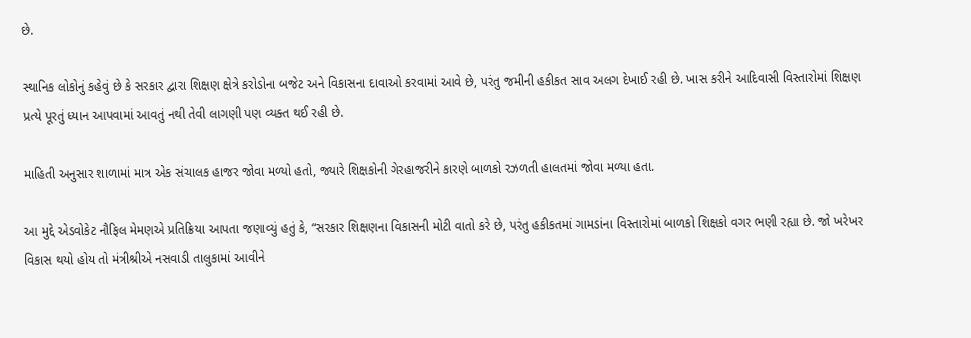છે.

સ્થાનિક લોકોનું કહેવું છે કે સરકાર દ્વારા શિક્ષણ ક્ષેત્રે કરોડોના બજેટ અને વિકાસના દાવાઓ કરવામાં આવે છે, પરંતુ જમીની હકીકત સાવ અલગ દેખાઈ રહી છે. ખાસ કરીને આદિવાસી વિસ્તારોમાં શિક્ષણ પ્રત્યે પૂરતું ધ્યાન આપવામાં આવતું નથી તેવી લાગણી પણ વ્યક્ત થઈ રહી છે.

માહિતી અનુસાર શાળામાં માત્ર એક સંચાલક હાજર જોવા મળ્યો હતો, જ્યારે શિક્ષકોની ગેરહાજરીને કારણે બાળકો રઝળતી હાલતમાં જોવા મળ્યા હતા.

આ મુદ્દે એડવોકેટ નૌફિલ મેમણએ પ્રતિક્રિયા આપતા જણાવ્યું હતું કે, “સરકાર શિક્ષણના વિકાસની મોટી વાતો કરે છે, પરંતુ હકીકતમાં ગામડાંના વિસ્તારોમાં બાળકો શિક્ષકો વગર ભણી રહ્યા છે. જો ખરેખર વિકાસ થયો હોય તો મંત્રીશ્રીએ નસવાડી તાલુકામાં આવીને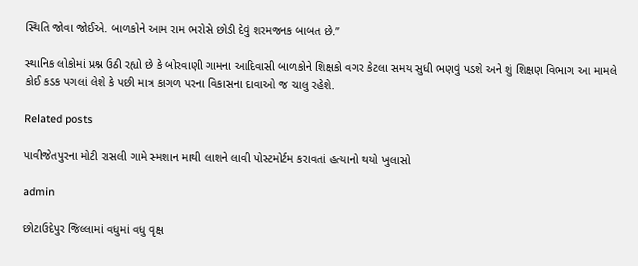સ્થિતિ જોવા જોઈએ. બાળકોને આમ રામ ભરોસે છોડી દેવું શરમજનક બાબત છે.”

સ્થાનિક લોકોમાં પ્રશ્ન ઉઠી રહ્યો છે કે બોરવાણી ગામના આદિવાસી બાળકોને શિક્ષકો વગર કેટલા સમય સુધી ભણવું પડશે અને શું શિક્ષણ વિભાગ આ મામલે કોઈ કડક પગલાં લેશે કે પછી માત્ર કાગળ પરના વિકાસના દાવાઓ જ ચાલુ રહેશે.

Related posts

પાવીજેતપુરના મોટી રાસલી ગામે સ્મશાન માથી લાશને લાવી પોસ્ટમોર્ટમ કરાવતાં હત્યાનો થયો ખુલાસો

admin

છોટાઉદેપુર જિલ્લામાં વધુમાં વધુ વૃક્ષ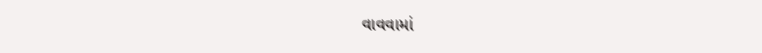વાવવામાં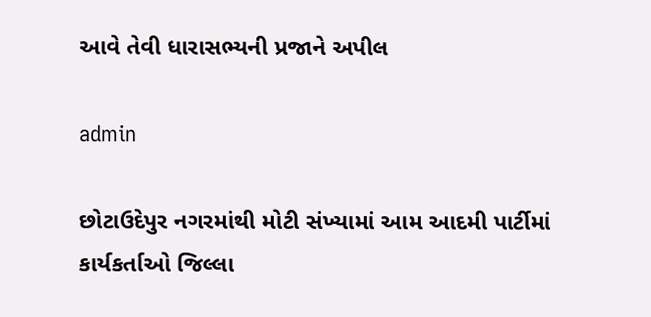આવે તેવી ધારાસભ્યની પ્રજાને અપીલ

admin

છોટાઉદેપુર નગરમાંથી મોટી સંખ્યામાં આમ આદમી પાર્ટીમાં કાર્યકર્તાઓ જિલ્લા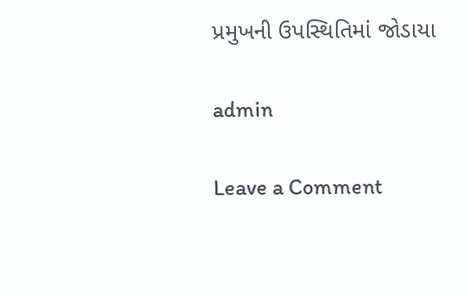પ્રમુખની ઉપસ્થિતિમાં જોડાયા

admin

Leave a Comment